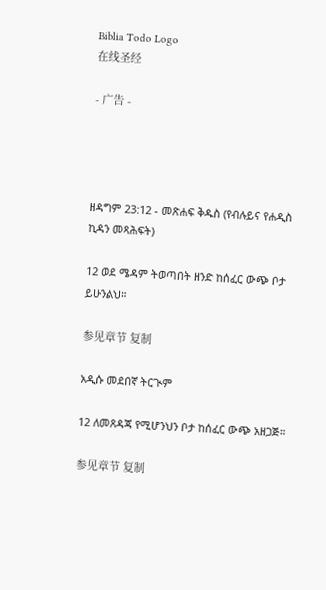Biblia Todo Logo
在线圣经

- 广告 -




ዘዳግም 23:12 - መጽሐፍ ቅዱስ (የብሉይና የሐዲስ ኪዳን መጻሕፍት)

12 ወደ ሜዳም ትወጣበት ዘንድ ከሰፈር ውጭ ቦታ ይሁንልህ።

参见章节 复制

አዲሱ መደበኛ ትርጒም

12 ለመጸዳጃ የሚሆንህን ቦታ ከሰፈር ውጭ አዘጋጅ።

参见章节 复制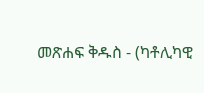መጽሐፍ ቅዱስ - (ካቶሊካዊ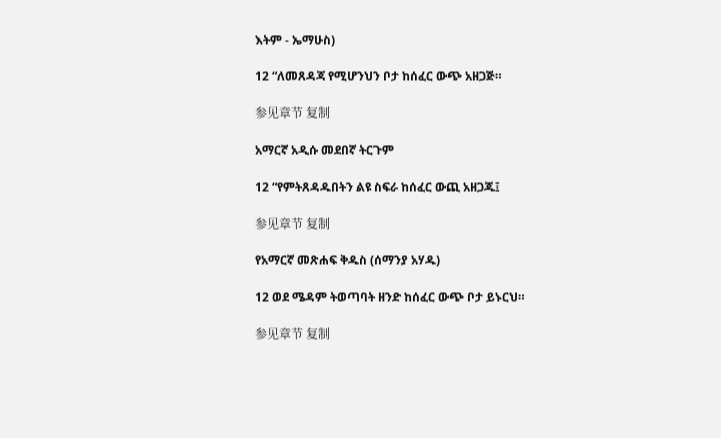እትም - ኤማሁስ)

12 “ለመጸዳጃ የሚሆንህን ቦታ ከሰፈር ውጭ አዘጋጅ።

参见章节 复制

አማርኛ አዲሱ መደበኛ ትርጉም

12 “የምትጸዳዱበትን ልዩ ስፍራ ከሰፈር ውጪ አዘጋጁ፤

参见章节 复制

የአማርኛ መጽሐፍ ቅዱስ (ሰማንያ አሃዱ)

12 ወደ ሜዳም ትወጣባት ዘንድ ከሰፈር ውጭ ቦታ ይኑርህ።

参见章节 复制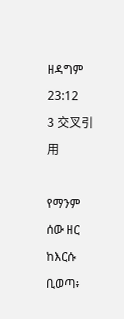ዘዳግም 23:12
3 交叉引用

የማንም ሰው ዘር ከእርሱ ቢወጣ፥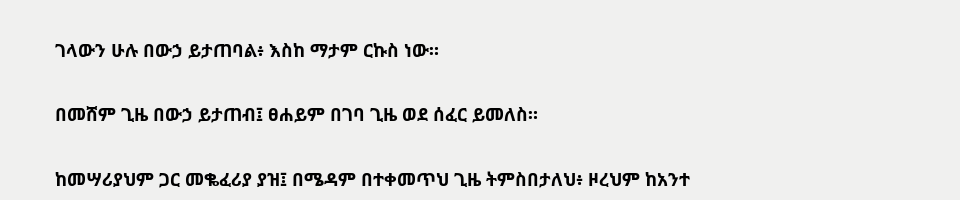ገላውን ሁሉ በውኃ ይታጠባል፥ እስከ ማታም ርኩስ ነው።


በመሸም ጊዜ በውኃ ይታጠብ፤ ፀሐይም በገባ ጊዜ ወደ ሰፈር ይመለስ።


ከመሣሪያህም ጋር መቈፈሪያ ያዝ፤ በሜዳም በተቀመጥህ ጊዜ ትምስበታለህ፥ ዞረህም ከአንተ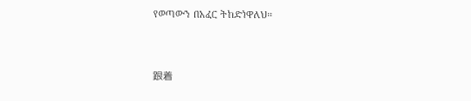የወጣውን በአፈር ትከድነዋለህ።


跟着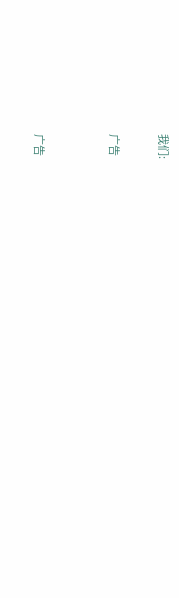我们:

广告


广告